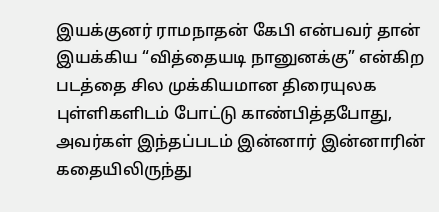இயக்குனர் ராமநாதன் கேபி என்பவர் தான் இயக்கிய “வித்தையடி நானுனக்கு” என்கிற படத்தை சில முக்கியமான திரையுலக புள்ளிகளிடம் போட்டு காண்பித்தபோது, அவர்கள் இந்தப்படம் இன்னார் இன்னாரின் கதையிலிருந்து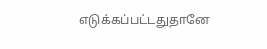எடுக்கப்பட்டதுதானே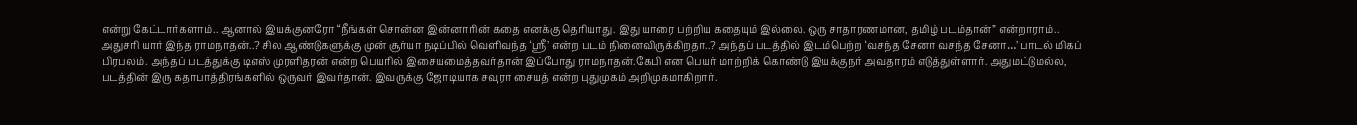என்று கேட்டார்களாம்.. ஆனால் இயக்குனரோ “நீங்கள் சொன்ன இன்னாரின் கதை எனக்கு தெரியாது. இது யாரை பற்றிய கதையும் இல்லை. ஒரு சாதாரணமான, தமிழ் படம்தான்” என்றாராம்..
அதுசரி யார் இந்த ராமநாதன்..? சில ஆண்டுகளுக்கு முன் சூர்யா நடிப்பில் வெளிவந்த ‘ஸ்ரீ’ என்ற படம் நினைவிருக்கிறதா..? அந்தப் படத்தில் இடம்பெற்ற ‘வசந்த சேனா வசந்த சேனா…’ பாடல் மிகப் பிரபலம். அந்தப் படத்துக்கு டிஎஸ் முரளிதரன் என்ற பெயரில் இசையமைத்தவர்தான் இப்போது ராமநாதன்.கேபி என பெயர் மாற்றிக் கொண்டு இயக்குநர் அவதாரம் எடுத்துள்ளார். அதுமட்டுமல்ல, படத்தின் இரு கதாபாத்திரங்களில் ஒருவர் இவர்தான். இவருக்கு ஜோடியாக சவுரா சையத் என்ற புதுமுகம் அறிமுகமாகிறார்.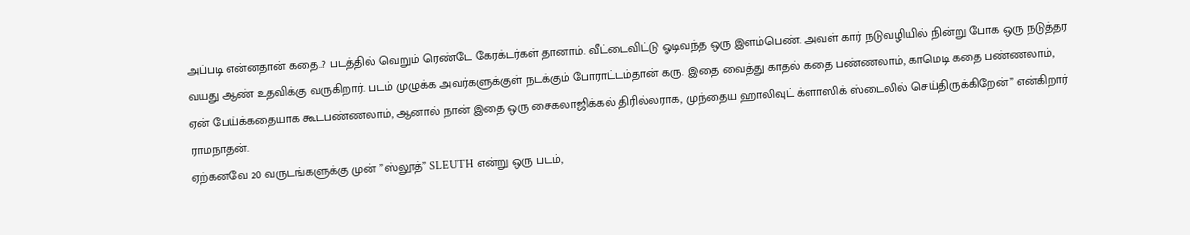அப்படி என்னதான் கதை..? படத்தில் வெறும் ரெண்டே கேரக்டர்கள் தானாம். வீட்டைவிட்டு ஓடிவந்த ஒரு இளம்பெண். அவள் கார் நடுவழியில் நின்று போக ஒரு நடுத்தர வயது ஆண் உதவிக்கு வருகிறார். படம் முழுக்க அவர்களுக்குள் நடக்கும் போராட்டம்தான் கரு. இதை வைத்து காதல் கதை பண்ணலாம், காமெடி கதை பண்ணலாம், ஏன் பேய்க்கதையாக கூடபண்ணலாம், ஆனால் நான் இதை ஒரு சைகலாஜிக்கல் திரில்லராக, முந்தைய ஹாலிவுட் க்ளாஸிக் ஸ்டைலில் செய்திருக்கிறேன்” என்கிறார் ராமநாதன்.
ஏற்கனவே 20 வருடங்களுக்கு முன் ”ஸ்லூத்” SLEUTH என்று ஒரு படம்,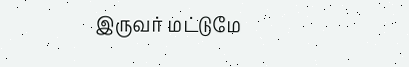இருவர் மட்டுமே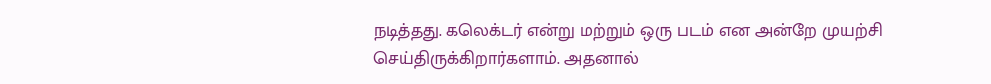நடித்தது. கலெக்டர் என்று மற்றும் ஒரு படம் என அன்றே முயற்சி செய்திருக்கிறார்களாம். அதனால்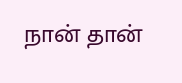நான் தான்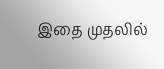இதை முதலில்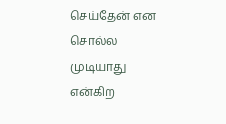செய்தேன் என சொல்ல முடியாது என்கிற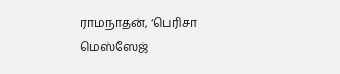ராமநாதன், ‘பெரிசா மெஸ்ஸேஜ்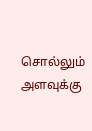சொல்லும் அளவுக்கு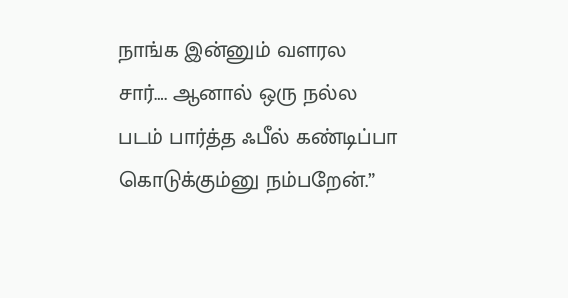நாங்க இன்னும் வளரல சார்…. ஆனால் ஒரு நல்ல படம் பார்த்த ஃபீல் கண்டிப்பா கொடுக்கும்னு நம்பறேன்.”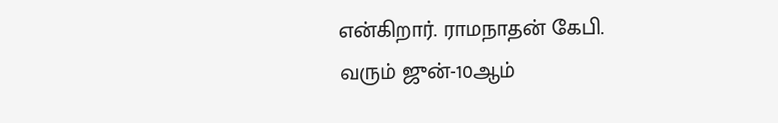என்கிறார். ராமநாதன் கேபி.
வரும் ஜுன்-10ஆம்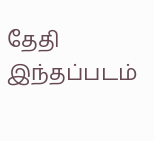தேதி இந்தப்படம்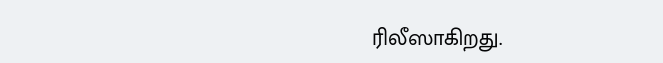ரிலீஸாகிறது.